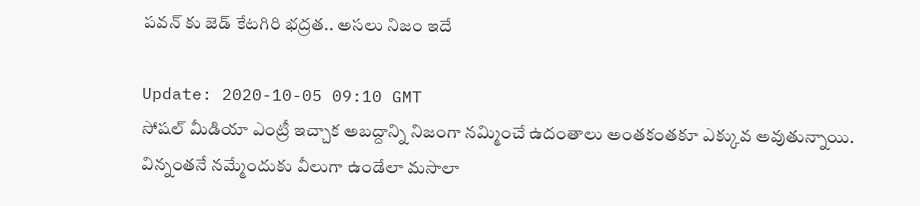పవన్ కు జెడ్ కేటగిరి భద్రత.. అసలు నిజం ఇదే

Update: 2020-10-05 09:10 GMT
సోషల్ మీడియా ఎంట్రీ ఇచ్చాక అబద్దాన్ని నిజంగా నమ్మించే ఉదంతాలు అంతకంతకూ ఎక్కువ అవుతున్నాయి. విన్నంతనే నమ్మేందుకు వీలుగా ఉండేలా మసాలా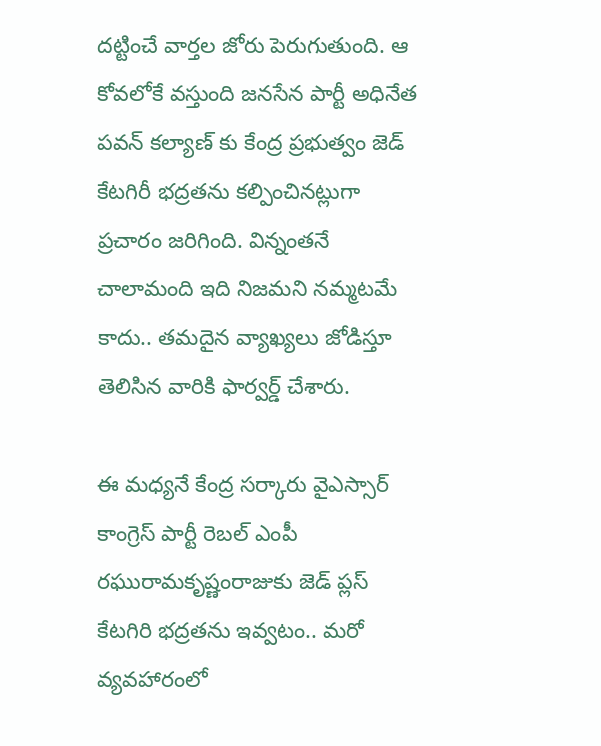దట్టించే వార్తల జోరు పెరుగుతుంది. ఆ కోవలోకే వస్తుంది జనసేన పార్టీ అధినేత పవన్ కల్యాణ్ కు కేంద్ర ప్రభుత్వం జెడ్ కేటగిరీ భద్రతను కల్పించినట్లుగా ప్రచారం జరిగింది. విన్నంతనే చాలామంది ఇది నిజమని నమ్మటమే కాదు.. తమదైన వ్యాఖ్యలు జోడిస్తూ తెలిసిన వారికి ఫార్వర్డ్ చేశారు.

ఈ మధ్యనే కేంద్ర సర్కారు వైఎస్సార్ కాంగ్రెస్ పార్టీ రెబల్ ఎంపీ రఘురామకృష్ణంరాజుకు జెడ్ ప్లస్ కేటగిరి భద్రతను ఇవ్వటం.. మరో వ్యవహారంలో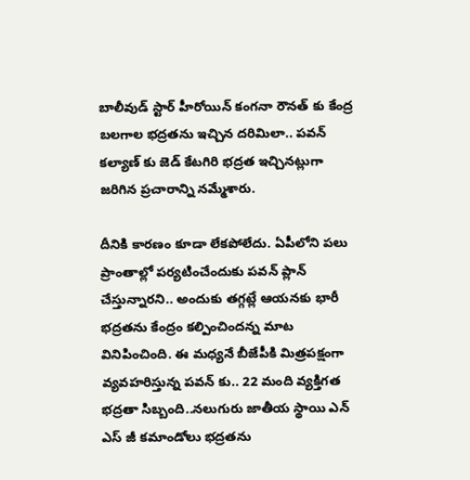బాలీవుడ్ స్టార్ హీరోయిన్ కంగనా రౌనత్ కు కేంద్ర బలగాల భద్రతను ఇచ్చిన దరిమిలా.. పవన్ కల్యాణ్ కు జెడ్ కేటగిరి భద్రత ఇచ్చినట్లుగా జరిగిన ప్రచారాన్ని నమ్మేశారు.

దీనికి కారణం కూడా లేకపోలేదు. ఏపీలోని పలు ప్రాంతాల్లో పర్యటించేందుకు పవన్ ప్లాన్ చేస్తున్నారని.. అందుకు తగ్గట్లే ఆయనకు భారీ భద్రతను కేంద్రం కల్పించిందన్న మాట వినిపించింది. ఈ మధ్యనే బీజేపీకి మిత్రపక్షంగా వ్యవహరిస్తున్న పవన్ కు.. 22 మంది వ్యక్తిగత భద్రతా సిబ్బంది..నలుగురు జాతీయ స్థాయి ఎన్ ఎస్ జీ కమాండోలు భద్రతను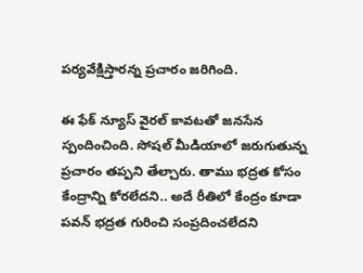పర్యవేక్షిస్తారన్న ప్రచారం జరిగింది.

ఈ ఫేక్ న్యూస్ వైరల్ కావటతో జనసేన స్పందించింది. సోషల్ మీడియాలో జరుగుతున్న ప్రచారం తప్పని తేల్చారు. తాము భద్రత కోసం కేంద్రాన్ని కోరలేదని.. అదే రీతిలో కేంద్రం కూడా పవన్ భద్రత గురించి సంప్రదించలేదని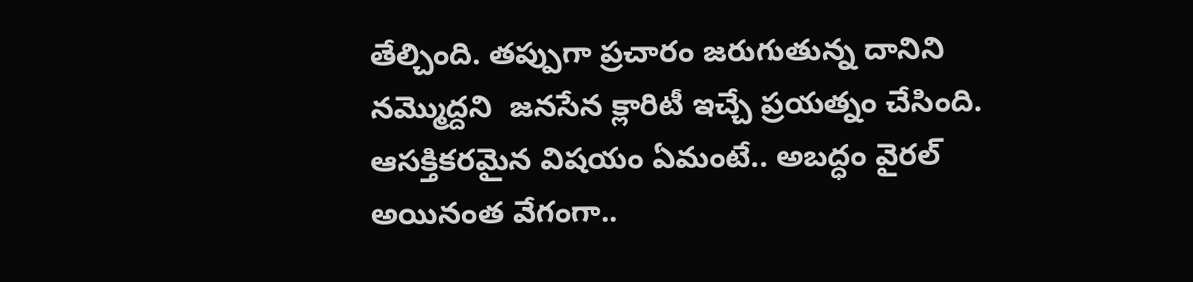తేల్చింది. తప్పుగా ప్రచారం జరుగుతున్న దానిని నమ్మొద్దని  జనసేన క్లారిటీ ఇచ్చే ప్రయత్నం చేసింది. ఆసక్తికరమైన విషయం ఏమంటే.. అబద్ధం వైరల్ అయినంత వేగంగా..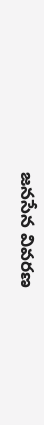జనసేన వివరణ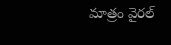మాత్రం వైరల్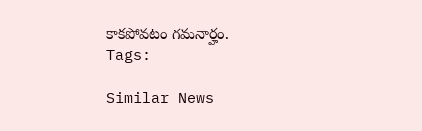కాకపోవటం గమనార్హం.
Tags:

Similar News